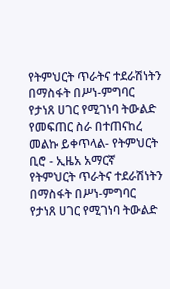የትምህርት ጥራትና ተደራሽነትን በማስፋት በሥነ-ምግባር የታነጸ ሀገር የሚገነባ ትውልድ የመፍጠር ስራ በተጠናከረ መልኩ ይቀጥላል- የትምህርት ቢሮ - ኢዜአ አማርኛ
የትምህርት ጥራትና ተደራሽነትን በማስፋት በሥነ-ምግባር የታነጸ ሀገር የሚገነባ ትውልድ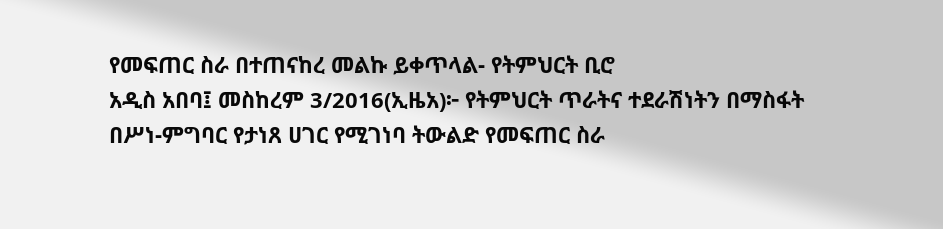የመፍጠር ስራ በተጠናከረ መልኩ ይቀጥላል- የትምህርት ቢሮ
አዲስ አበባ፤ መስከረም 3/2016(ኢዜአ)፦ የትምህርት ጥራትና ተደራሽነትን በማስፋት በሥነ-ምግባር የታነጸ ሀገር የሚገነባ ትውልድ የመፍጠር ስራ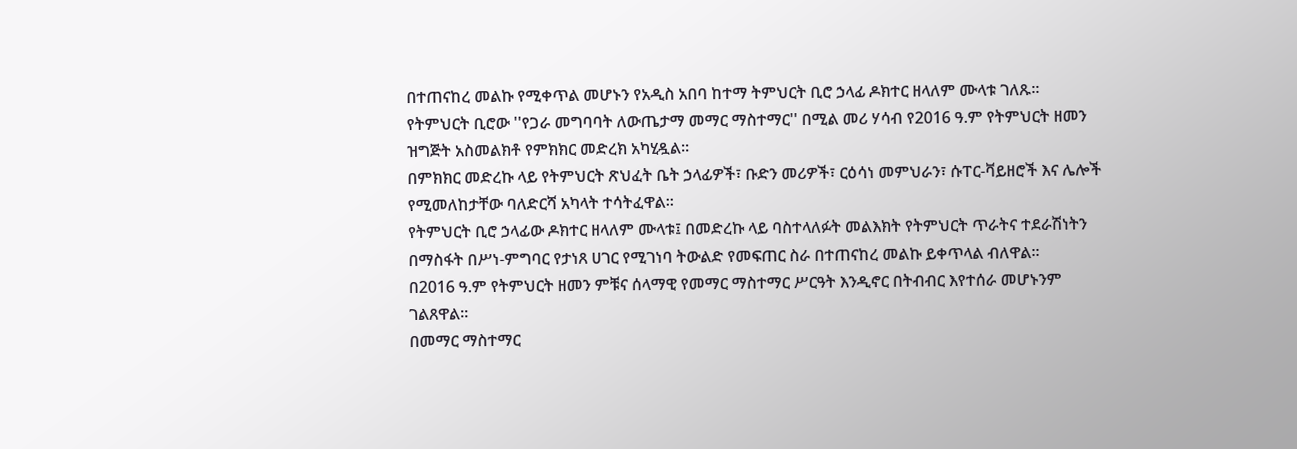በተጠናከረ መልኩ የሚቀጥል መሆኑን የአዲስ አበባ ከተማ ትምህርት ቢሮ ኃላፊ ዶክተር ዘላለም ሙላቱ ገለጹ።
የትምህርት ቢሮው ''የጋራ መግባባት ለውጤታማ መማር ማስተማር'' በሚል መሪ ሃሳብ የ2016 ዓ.ም የትምህርት ዘመን ዝግጅት አስመልክቶ የምክክር መድረክ አካሂዷል።
በምክክር መድረኩ ላይ የትምህርት ጽህፈት ቤት ኃላፊዎች፣ ቡድን መሪዎች፣ ርዕሳነ መምህራን፣ ሱፐር-ቫይዘሮች እና ሌሎች የሚመለከታቸው ባለድርሻ አካላት ተሳትፈዋል።
የትምህርት ቢሮ ኃላፊው ዶክተር ዘላለም ሙላቱ፤ በመድረኩ ላይ ባስተላለፉት መልእክት የትምህርት ጥራትና ተደራሽነትን በማስፋት በሥነ-ምግባር የታነጸ ሀገር የሚገነባ ትውልድ የመፍጠር ስራ በተጠናከረ መልኩ ይቀጥላል ብለዋል።
በ2016 ዓ.ም የትምህርት ዘመን ምቹና ሰላማዊ የመማር ማስተማር ሥርዓት እንዲኖር በትብብር እየተሰራ መሆኑንም ገልጸዋል።
በመማር ማስተማር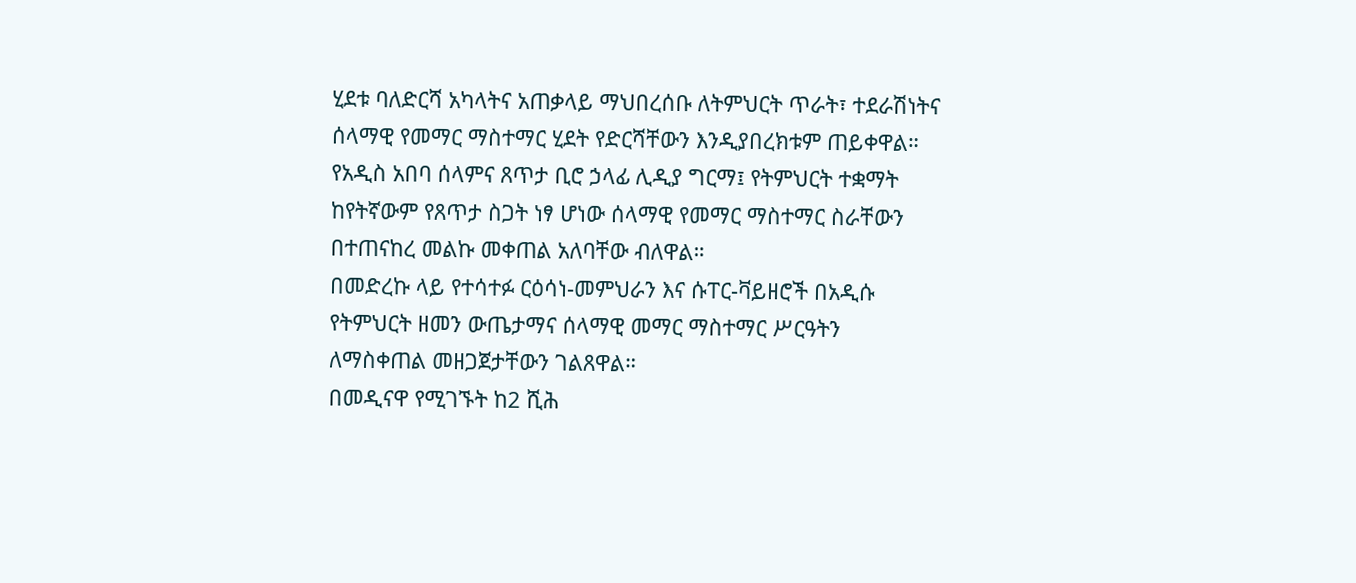ሂደቱ ባለድርሻ አካላትና አጠቃላይ ማህበረሰቡ ለትምህርት ጥራት፣ ተደራሽነትና ሰላማዊ የመማር ማስተማር ሂደት የድርሻቸውን እንዲያበረክቱም ጠይቀዋል።
የአዲስ አበባ ሰላምና ጸጥታ ቢሮ ኃላፊ ሊዲያ ግርማ፤ የትምህርት ተቋማት ከየትኛውም የጸጥታ ስጋት ነፃ ሆነው ሰላማዊ የመማር ማስተማር ስራቸውን በተጠናከረ መልኩ መቀጠል አለባቸው ብለዋል።
በመድረኩ ላይ የተሳተፉ ርዕሳነ-መምህራን እና ሱፐር-ቫይዘሮች በአዲሱ የትምህርት ዘመን ውጤታማና ሰላማዊ መማር ማስተማር ሥርዓትን ለማስቀጠል መዘጋጀታቸውን ገልጸዋል።
በመዲናዋ የሚገኙት ከ2 ሺሕ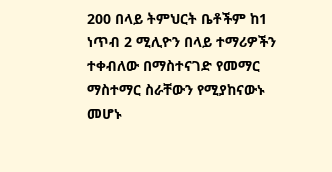200 በላይ ትምህርት ቤቶችም ከ1 ነጥብ 2 ሚሊዮን በላይ ተማሪዎችን ተቀብለው በማስተናገድ የመማር ማስተማር ስራቸውን የሚያከናውኑ መሆኑ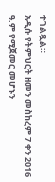ተገልጿል።
አዲሱ የትምህርት ዘመን መስከረም 7 ቀን 2016 ዓ.ም የሚጀመር መሆኑን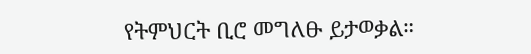የትምህርት ቢሮ መግለፁ ይታወቃል።